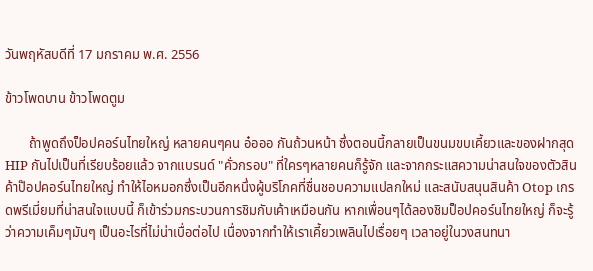วันพฤหัสบดีที่ 17 มกราคม พ.ศ. 2556

ข้าวโพดบาน ข้าวโพดตูม

       ถ้าพูดถึงป็อปคอร์นไทยใหญ่ หลายคนๆคน อ๋อออ กันถ้วนหน้า ซึ่งตอนนี้กลายเป็นขนมขบเคี้ยวและของฝากสุด HIP กันไปเป็นที่เรียบร้อยแล้ว จากแบรนด์ "คั่วกรอบ" ที่ใครๆหลายคนก็รู้จัก และจากกระแสความน่าสนใจของตัวสินค้าป๊อปคอร์นไทยใหญ่ ทำให้ไอหมอกซึ่งเป็นอีกหนึ่งผู้บริโภคที่ชื่นชอบความแปลกใหม่ และสนับสนุนสินค้า Otop เกรดพรีเมี่ยมที่น่าสนใจแบบนี้ ก็เข้าร่วมกระบวนการชิมกับเค้าเหมือนกัน หากเพื่อนๆได้ลองชิมป็อปคอร์นไทยใหญ่ ก็จะรู้ว่าความเค็มๆมันๆ เป็นอะไรที่ไม่น่าเบื่อต่อไป เนื่องจากทำให้เราเคี้ยวเพลินไปเรื่อยๆ เวลาอยู่ในวงสนทนา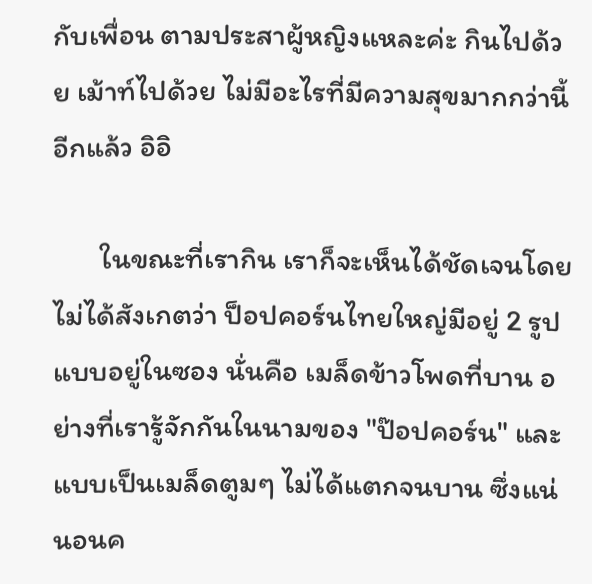กับเพื่อน ตามประสาผู้หญิงแหละค่ะ กินไปด้วย เม้าท์ไปด้วย ไม่มีอะไรที่มีความสุขมากกว่านี้อีกแล้ว อิอิ

       ในขณะที่เรากิน เราก็จะเห็นได้ชัดเจนโดยไม่ได้สังเกตว่า ป็อปคอร์นไทยใหญ่มีอยู่ 2 รูปแบบอยู่ในซอง นั่นคือ เมล็ดข้าวโพดที่บาน อย่างที่เรารู้จักกันในนามของ "ป๊อปคอร์น" และแบบเป็นเมล็ดตูมๆ ไม่ได้แตกจนบาน ซึ่งแน่นอนค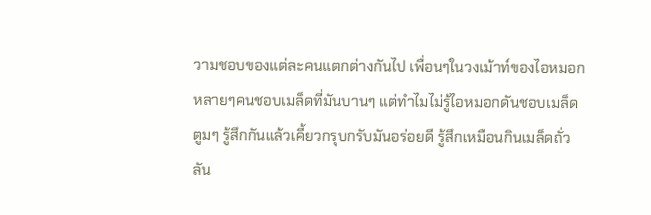วามชอบของแต่ละคนแตกต่างกันไป เพื่อนๆในวงเม้าท์ของไอหมอกหลายๆคนชอบเมล็ดที่มันบานๆ แต่ทำไมไม่รู้ไอหมอกดันชอบเมล็ดตูมๆ รู้สึกกันแล้วเคี้ยวกรุบกรับมันอร่อยดี รู้สึกเหมือนกินเมล็ดถั่วลัน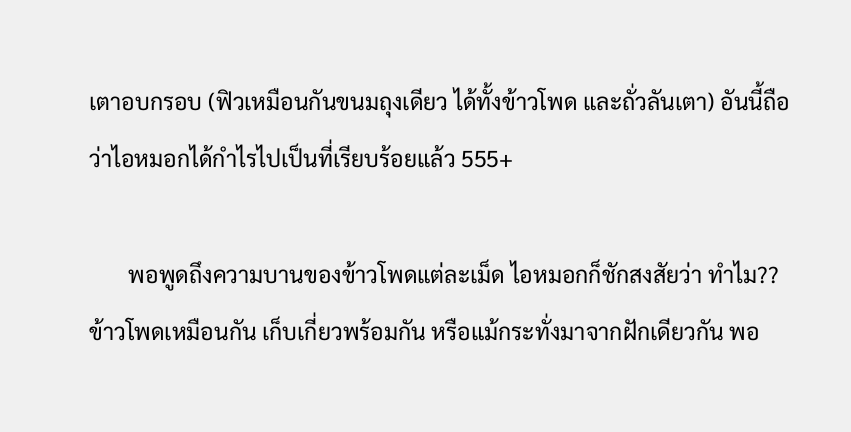เตาอบกรอบ (ฟิวเหมือนกันขนมถุงเดียว ได้ทั้งข้าวโพด และถั่วลันเตา) อันนี้ถือว่าไอหมอกได้กำไรไปเป็นที่เรียบร้อยแล้ว 555+

       พอพูดถึงความบานของข้าวโพดแต่ละเม็ด ไอหมอกก็ชักสงสัยว่า ทำไม?? ข้าวโพดเหมือนกัน เก็บเกี่ยวพร้อมกัน หรือแม้กระทั่งมาจากฝักเดียวกัน พอ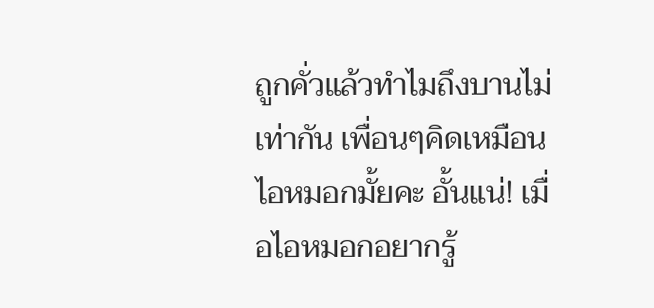ถูกคั่วแล้วทำไมถึงบานไม่เท่ากัน เพื่อนๆคิดเหมือนไอหมอกมั้ยคะ อั้นแน่! เมื่อไอหมอกอยากรู้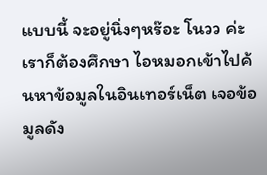แบบนี้ จะอยู่นิ่งๆหร๊อะ โนวว ค่ะ เราก็ต้องศึกษา ไอหมอกเข้าไปค้นหาข้อมูลในอินเทอร์เน็ต เจอข้อมูลดัง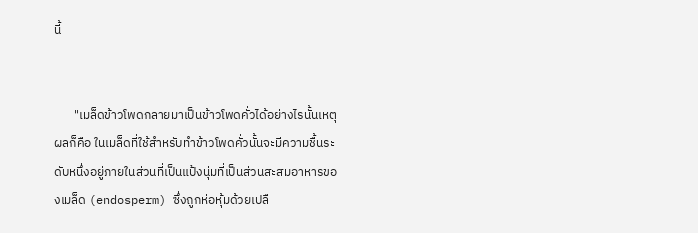นี้


       "เมล็ดข้าวโพดกลายมาเป็นข้าวโพดคั่วได้อย่างไรนั้นเหตุผลก็คือ ในเมล็ดที่ใช้สำหรับทำข้าวโพดคั่วนั้นจะมีความชื้นระดับหนึ่งอยู่ภายในส่วนที่เป็นแป้งนุ่มที่เป็นส่วนสะสมอาหารของเมล็ด (endosperm) ซึ่งถูกห่อหุ้มด้วยเปลื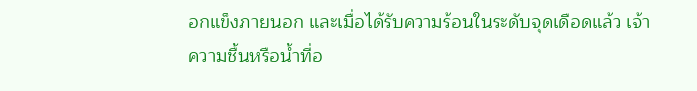อกแข็งภายนอก และเมื่อได้รับความร้อนในระดับจุดเดือดแล้ว เจ้าความชื้นหรือน้ำที่อ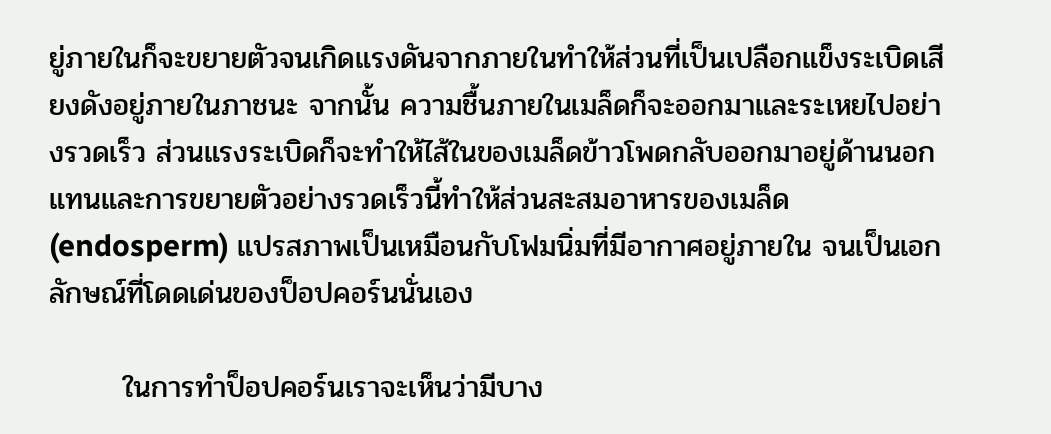ยู่ภายในก็จะขยายตัวจนเกิดแรงดันจากภายในทำให้ส่วนที่เป็นเปลือกแข็งระเบิดเสียงดังอยู่ภายในภาชนะ จากนั้น ความชื้นภายในเมล็ดก็จะออกมาและระเหยไปอย่างรวดเร็ว ส่วนแรงระเบิดก็จะทำให้ไส้ในของเมล็ดข้าวโพดกลับออกมาอยู่ด้านนอกแทนและการขยายตัวอย่างรวดเร็วนี้ทำให้ส่วนสะสมอาหารของเมล็ด (endosperm) แปรสภาพเป็นเหมือนกับโฟมนิ่มที่มีอากาศอยู่ภายใน จนเป็นเอกลักษณ์ที่โดดเด่นของป็อปคอร์นนั่นเอง

       ในการทำป็อปคอร์นเราจะเห็นว่ามีบาง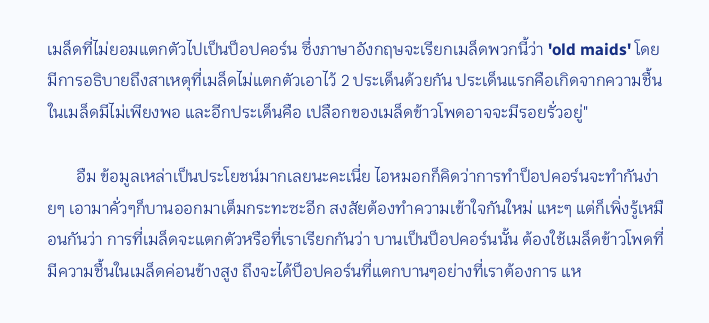เมล็ดที่ไม่ยอมแตกตัวไปเป็นป็อปคอร์น ซึ่งภาษาอังกฤษจะเรียกเมล็ดพวกนี้ว่า 'old maids' โดยมีการอธิบายถึงสาเหตุที่เมล็ดไม่แตกตัวเอาไว้ 2 ประเด็นด้วยกัน ประเด็นแรกคือเกิดจากความชื้นในเมล็ดมีไม่เพียงพอ และอีกประเด็นคือ เปลือกของเมล็ดข้าวโพดอาจจะมีรอยรั่วอยู่"

       อืม ข้อมูลเหล่าเป็นประโยชน์มากเลยนะคะเนี่ย ไอหมอกก็คิดว่าการทำป็อปคอร์นจะทำกันง่ายๆ เอามาคั่วๆก็บานออกมาเต็มกระทะซะอีก สงสัยต้องทำความเข้าใจกันใหม่ แหะๆ แต่ก็เพิ่งรู้เหมือนกันว่า การที่เมล็ดจะแตกตัวหรือที่เราเรียกกันว่า บานเป็นป็อปคอร์นนั้น ต้องใช้เมล็ดข้าวโพดที่มีความชื้นในเมล็ดค่อนข้างสูง ถึงจะได้ป็อปคอร์นที่แตกบานๆอย่างที่เราต้องการ แห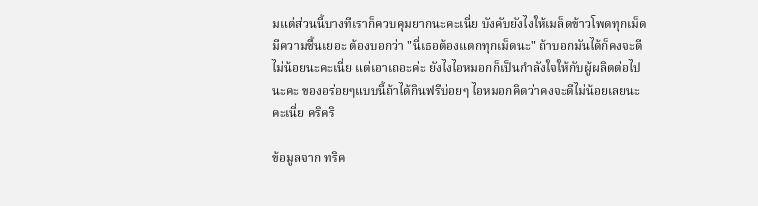มแต่ส่วนนี้บางทีเราก็ควบคุมยากนะคะเนี่ย บังคับยังไงให้เมล็ดข้าวโพดทุกเม็ดมีความชื้นเยอะ ต้องบอกว่า "นี่เธอต้องแตกทุกเม็ดนะ" ถ้าบอกมันได้ก็คงจะดีไม่น้อยนะคะเนี่ย แต่เอาเถอะค่ะ ยังไงไอหมอกก็เป็นกำลังใจให้กับผู้ผลิตต่อไปนะคะ ของอร่อยๆแบบนี้ถ้าได้กินฟรีบ่อยๆ ไอหมอกคิดว่าคงจะดีไม่น้อยเลยนะคะเนี่ย คริคริ

ข้อมูลจาก ทริค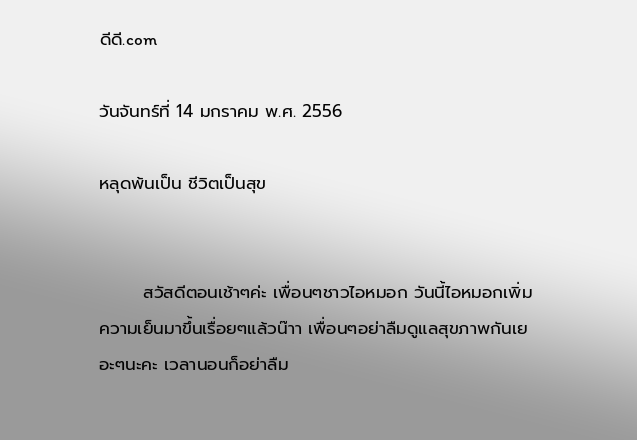ดีดี.com

วันจันทร์ที่ 14 มกราคม พ.ศ. 2556

หลุดพ้นเป็น ชีวิตเป็นสุข


       สวัสดีตอนเช้าๆค่ะ เพื่อนๆชาวไอหมอก วันนี้ไอหมอกเพิ่มความเย็นมาขึ้นเรื่อยๆแล้วน๊าา เพื่อนๆอย่าลืมดูแลสุขภาพกันเยอะๆนะคะ เวลานอนก็อย่าลืม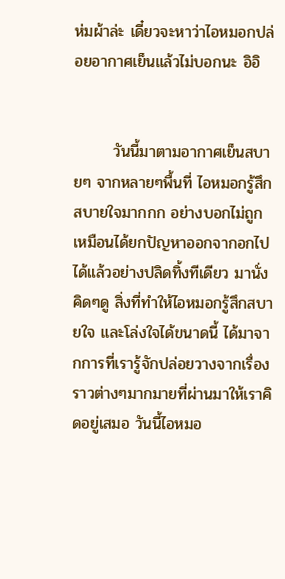ห่มผ้าล่ะ เดี๋ยวจะหาว่าไอหมอกปล่อยอากาศเย็นแล้วไม่บอกนะ อิอิ


       วันนี้มาตามอากาศเย็นสบายๆ จากหลายๆพื้นที่ ไอหมอกรู้สึกสบายใจมากกก อย่างบอกไม่ถูก เหมือนได้ยกปัญหาออกจากอกไปได้แล้วอย่างปลิดทิ้งทีเดียว มานั่งคิดๆดู สิ่งที่ทำให้ไอหมอกรู้สึกสบายใจ และโล่งใจได้ขนาดนี้ ได้มาจากการที่เรารู้จักปล่อยวางจากเรื่องราวต่างๆมากมายที่ผ่านมาให้เราคิดอยู่เสมอ วันนี้ไอหมอ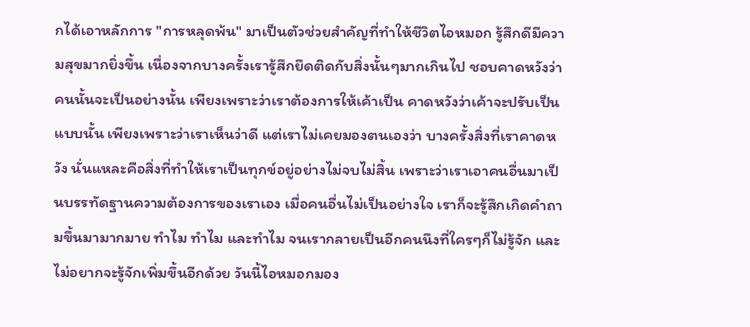กได้เอาหลักการ "การหลุดพ้น" มาเป็นตัวช่วยสำคัญที่ทำให้ชีวิตไอหมอก รู้สึกดีมีความสุขมากยิ่งขึ้น เนื่องจากบางครั้งเรารู้สึกยึดติดกับสิ่งนั้นๆมากเกินไป ชอบคาดหวังว่า คนนั้นจะเป็นอย่างนั้น เพียงเพราะว่าเราต้องการให้เค้าเป็น คาดหวังว่าเค้าจะปรับเป็นแบบนั้น เพียงเพราะว่าเราเห็นว่าดี แต่เราไม่เคยมองตนเองว่า บางครั้งสิ่งที่เราคาดหวัง นั่นแหละคือสิ่งที่ทำให้เราเป็นทุกข์อยู่อย่างไม่จบไม่สิ้น เพราะว่าเราเอาคนอื่นมาเป็นบรรทัดฐานความต้องการของเราเอง เมื่อคนอื่นไม่เป็นอย่างใจ เราก็จะรู้สึกเกิดคำถามขึ้นมามากมาย ทำไม ทำไม และทำไม จนเรากลายเป็นอีกคนนึงที่ใครๆก็ไม่รู้จัก และไม่อยากจะรู้จักเพิ่มขึ้นอีกด้วย วันนี้ไอหมอกมอง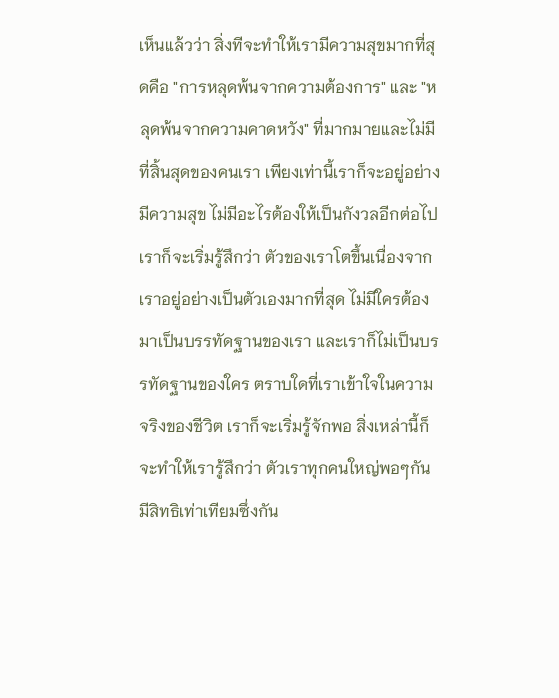เห็นแล้วว่า สิ่งทีจะทำให้เรามีความสุขมากที่สุดคือ "การหลุดพ้นจากความต้องการ" และ "หลุดพ้นจากความคาดหวัง" ที่มากมายและไม่มีที่สิ้นสุดของคนเรา เพียงเท่านี้เราก็จะอยู่อย่างมีความสุข ไม่มีอะไรต้องให้เป็นกังวลอีกต่อไป เราก็จะเริ่มรู้สึกว่า ตัวของเราโตขึ้นเนื่องจากเราอยู่อย่างเป็นตัวเองมากที่สุด ไม่มีใครต้องมาเป็นบรรทัดฐานของเรา และเราก็ไม่เป็นบรรทัดฐานของใคร ตราบใดที่เราเข้าใจในความจริงของชีวิต เราก็จะเริ่มรู้จักพอ สิ่งเหล่านี้ก็จะทำให้เรารู้สึกว่า ตัวเราทุกคนใหญ่พอๆกัน มีสิทธิเท่าเทียมซึ่งกัน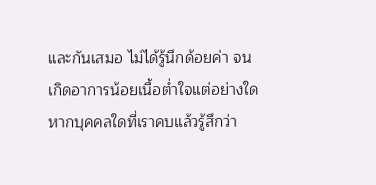และกันเสมอ ไม่ได้รู้นึกด้อยค่า จนเกิดอาการน้อยเนื้อต่ำใจแต่อย่างใด หากบุคคลใดที่เราคบแล้วรู้สึกว่า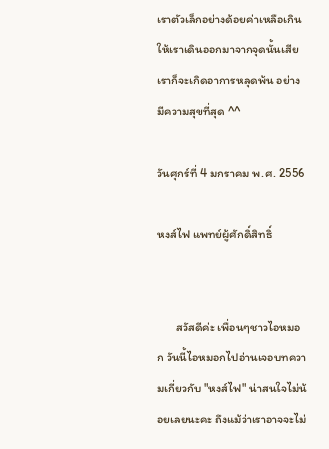เราตัวเล็กอย่างด้อยค่าเหลือเกิน ให้เราเดินออกมาจากจุดนั้นเสีย เราก็จะเกิดอาการหลุดพ้น อย่างมีความสุขที่สุด ^^

วันศุกร์ที่ 4 มกราคม พ.ศ. 2556

หงส์ไฟ แพทย์ผู้ศักดิ์สิทธิ์


       สวัสดีค่ะ เพื่อนๆชาวไอหมอก วันนี้ไอหมอกไปอ่านเจอบทความเกี่ยวกับ "หงส์ไฟ" น่าสนใจไม่น้อยเลยนะคะ ถึงแม้ว่าเราอาจจะไม่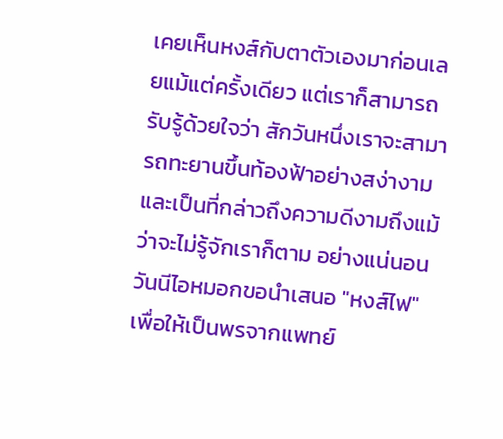เคยเห็นหงส์กับตาตัวเองมาก่อนเลยแม้แต่ครั้งเดียว แต่เราก็สามารถรับรู้ด้วยใจว่า สักวันหนึ่งเราจะสามารถทะยานขึ้นท้องฟ้าอย่างสง่างาม และเป็นที่กล่าวถึงความดีงามถึงแม้ว่าจะไม่รู้จักเราก็ตาม อย่างแน่นอน วันนีไอหมอกขอนำเสนอ "หงส์ไฟ" เพื่อให้เป็นพรจากแพทย์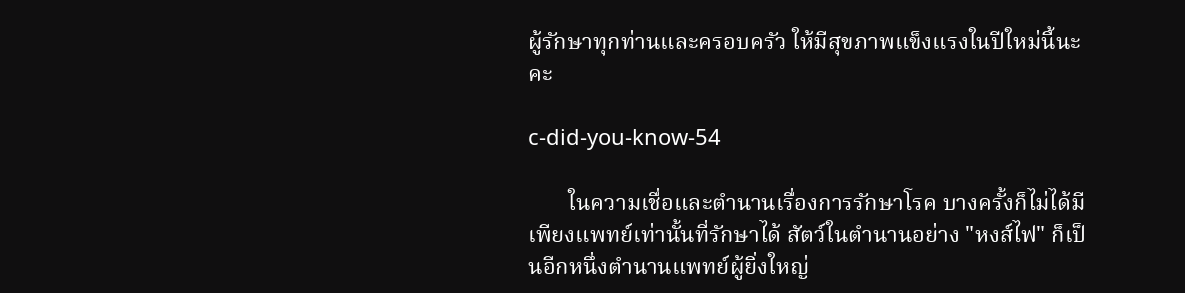ผู้รักษาทุกท่านและครอบครัว ให้มีสุขภาพแข็งแรงในปีใหม่นี้นะคะ

c-did-you-know-54

       ในความเชื่อและตำนานเรื่องการรักษาโรค บางครั้งก็ไม่ได้มีเพียงแพทย์เท่านั้นที่รักษาได้ สัตว์ในตำนานอย่าง "หงส์ไฟ" ก็เป็นอีกหนึ่งตำนานแพทย์ผู้ยิ่งใหญ่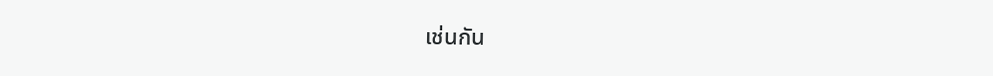เช่นกัน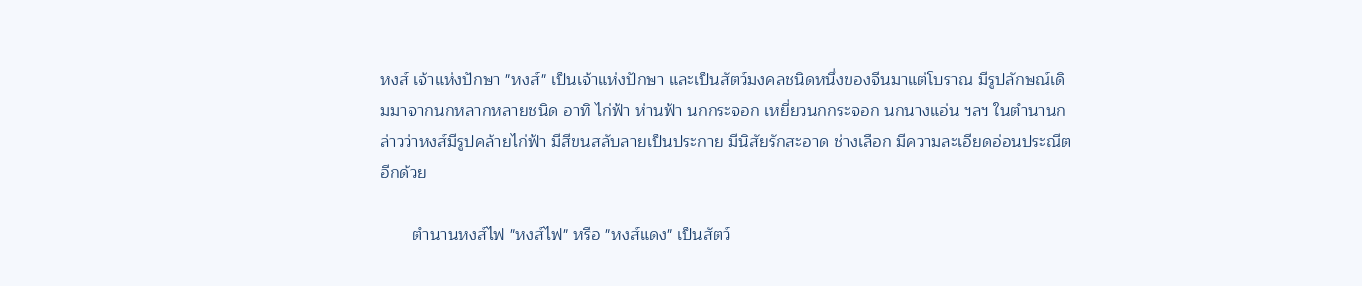หงส์ เจ้าแห่งปักษา "หงส์" เป็นเจ้าแห่งปักษา และเป็นสัตว์มงคลชนิดหนึ่งของจีนมาแต่โบราณ มีรูปลักษณ์เดิมมาจากนกหลากหลายชนิด อาทิ ไก่ฟ้า ห่านฟ้า นกกระจอก เหยี่ยวนกกระจอก นกนางแอ่น ฯลฯ ในตำนานกล่าวว่าหงส์มีรูปคล้ายไก่ฟ้า มีสีขนสลับลายเป็นประกาย มีนิสัยรักสะอาด ช่างเลือก มีความละเอียดอ่อนประณีตอีกด้วย

       ตำนานหงส์ไฟ "หงส์ไฟ" หรือ "หงส์แดง" เป็นสัตว์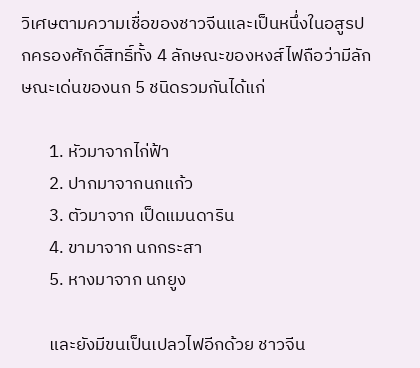วิเศษตามความเชื่อของชาวจีนและเป็นหนึ่งในอสูรปกครองศักดิ์สิทธิ์ทั้ง 4 ลักษณะของหงส์ไฟถือว่ามีลักษณะเด่นของนก 5 ชนิดรวมกันได้แก่

       1. หัวมาจากไก่ฟ้า
       2. ปากมาจากนกแก้ว
       3. ตัวมาจาก เป็ดแมนดาริน
       4. ขามาจาก นกกระสา
       5. หางมาจาก นกยูง

       และยังมีขนเป็นเปลวไฟอีกด้วย ชาวจีน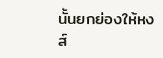นั้นยกย่องให้หงส์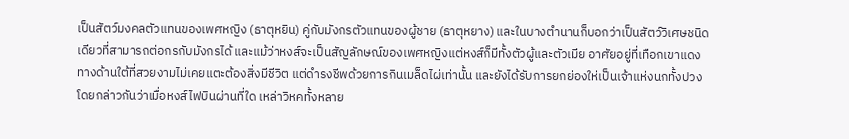เป็นสัตว์มงคลตัวแทนของเพศหญิง (ธาตุหยิน) คู่กับมังกรตัวแทนของผู้ชาย (ธาตุหยาง) และในบางตำนานก็บอกว่าเป็นสัตว์วิเศษชนิดเดียวที่สามารถต่อกรกับมังกรได้ และแม้ว่าหงส์จะเป็นสัญลักษณ์ของเพศหญิงแต่หงส์ก็มีทั้งตัวผู้และตัวเมีย อาศัยอยู่ที่เทือกเขาแดงทางด้านใต้ที่สวยงามไม่เคยแตะต้องสิ่งมีชีวิต แต่ดำรงชีพด้วยการกินเมล็ดไผ่เท่านั้น และยังได้รับการยกย่องให่เป็นเจ้าแห่งนกทั้งปวง โดยกล่าวกันว่าเมื่อหงส์ไฟบินผ่านที่ใด เหล่าวิหคทั้งหลาย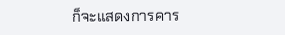ก็จะแสดงการคาร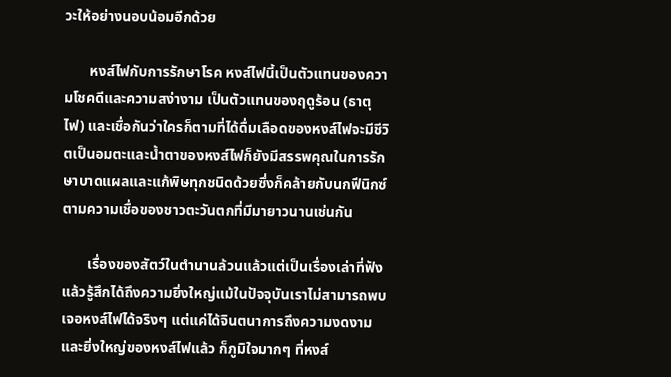วะให้อย่างนอบน้อมอีกด้วย

       หงส์ไฟกับการรักษาโรค หงส์ไฟนี้เป็นตัวแทนของความโชคดีและความสง่างาม เป็นตัวแทนของฤดูร้อน (ธาตุไฟ) และเชื่อกันว่าใครก็ตามที่ได้ดื่มเลือดของหงส์ไฟจะมีชีวิตเป็นอมตะและน้ำตาของหงส์ไฟก็ยังมีสรรพคุณในการรักษาบาดแผลและแก้พิษทุกชนิดด้วยซึ่งก็คล้ายกับนกฟีนิกซ์ตามความเชื่อของชาวตะวันตกที่มีมายาวนานเช่นกัน

       เรื่องของสัตว์ในตำนานล้วนแล้วแต่เป็นเรื่องเล่าที่ฟังแล้วรู้สึกได้ถึงความยิ่งใหญ่แม้ในปัจจุบันเราไม่สามารถพบเจอหงส์ไฟได้จริงๆ แต่แค่ได้จินตนาการถึงความงดงามและยิ่งใหญ่ของหงส์ไฟแล้ว ก็ภูมิใจมากๆ ที่หงส์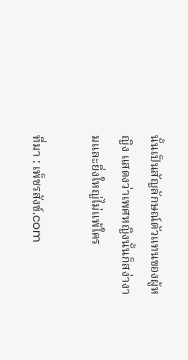นั้นเป็นสัญลักษณ์ตัวแทนของผู้หญิง แสดงว่าเพศหญิงนั้นก็สง่างามและยิ่งใหญ่ไม่แพ้ใคร

ที่มา : เพ็ชรสังข์.com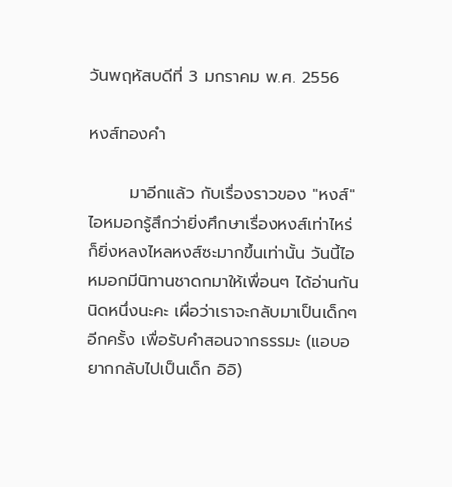วันพฤหัสบดีที่ 3 มกราคม พ.ศ. 2556

หงส์ทองคำ

       มาอีกแล้ว กับเรื่องราวของ "หงส์" ไอหมอกรู้สึกว่ายิ่งศึกษาเรื่องหงส์เท่าไหร่ ก็ยิ่งหลงไหลหงส์ซะมากขึ้นเท่านั้น วันนี้ไอหมอกมีนิทานชาดกมาให้เพื่อนๆ ได้อ่านกันนิดหนึ่งนะคะ เผื่อว่าเราจะกลับมาเป็นเด็กๆอีกครั้ง เพื่อรับคำสอนจากธรรมะ (แอบอยากกลับไปเป็นเด็ก อิอิ)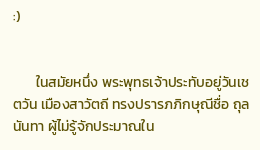:)


       ในสมัยหนึ่ง พระพุทธเจ้าประทับอยู่วันเชตวัน เมืองสาวัตถี ทรงปรารภภิกษุณีชื่อ ถุลนันทา ผู้ไม่รู้จักประมาณใน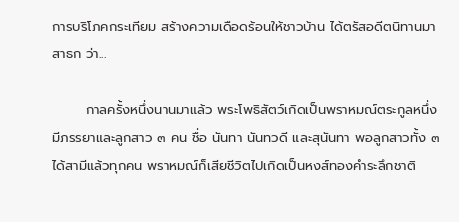การบริโภคกระเทียม สร้างความเดือดร้อนให้ชาวบ้าน ได้ตรัสอดีตนิทานมาสาธก ว่า...

       กาลครั้งหนึ่งนานมาแล้ว พระโพธิสัตว์เกิดเป็นพราหมณ์ตระกูลหนึ่ง มีภรรยาและลูกสาว ๓ คน ชื่อ นันทา นันทวดี และสุนันทา พอลูกสาวทั้ง ๓ ได้สามีแล้วทุกคน พราหมณ์ก็เสียชีวิตไปเกิดเป็นหงส์ทองคำระลึกชาติ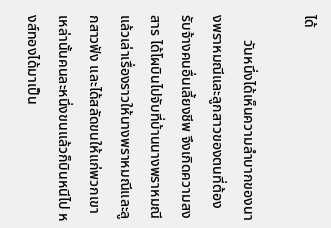ได้

       วันหนึ่งได้เห็นความลำบากของนางพราหมณีและลูกสาวของตนที่ต้องรับจ้างคนอื่นเลี้ยงชีพ จึงเกิดความสงสาร ได้โผบินไปจับที่บ้านนางพราหมณีแล้วเล่าเรื่องราวให้นางพราหมณีและลูกสาวฟัง และได้สลัดขนให้แก่พวกเขาเหล่านั้นคนละหนึ่งขนแล้วก็บินหนีไป หงส์ทองได้มาเป็น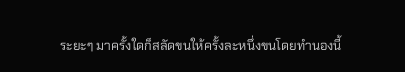ระยะๆ มาครั้งใดก็สลัดขนให้ครั้งละหนึ่งขนโดยทำนองนี้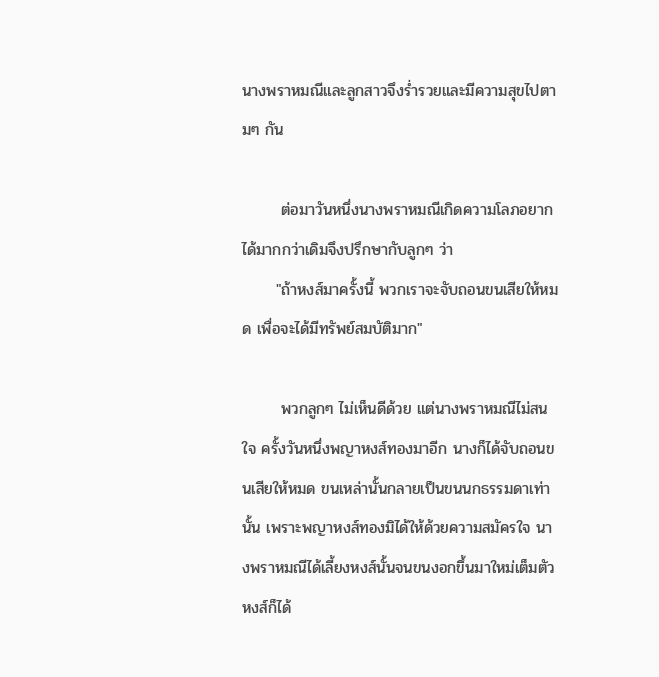นางพราหมณีและลูกสาวจึงร่ำรวยและมีความสุขไปตามๆ กัน

       ต่อมาวันหนึ่งนางพราหมณีเกิดความโลภอยากได้มากกว่าเดิมจึงปรึกษากับลูกๆ ว่า
      "ถ้าหงส์มาครั้งนี้ พวกเราจะจับถอนขนเสียให้หมด เพื่อจะได้มีทรัพย์สมบัติมาก"

       พวกลูกๆ ไม่เห็นดีด้วย แต่นางพราหมณีไม่สนใจ ครั้งวันหนึ่งพญาหงส์ทองมาอีก นางก็ได้จับถอนขนเสียให้หมด ขนเหล่านั้นกลายเป็นขนนกธรรมดาเท่านั้น เพราะพญาหงส์ทองมิได้ให้ด้วยความสมัครใจ นางพราหมณีได้เลี้ยงหงส์นั้นจนขนงอกขึ้นมาใหม่เต็มตัว หงส์ก็ได้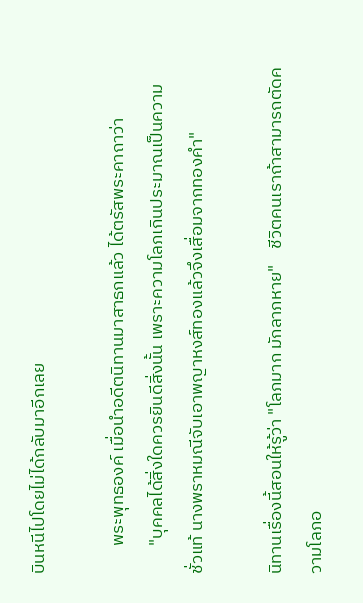บินหนีไปโดยไม่ได้กลับมาอีกเลย

       พระพุทธองค์ เมื่อนำอดีตนิทานมาสาธกแล้ว ได้ตรัสพระคาถาว่า
       "บุคคลได้สิ่งใดควรยินดีสิ่งนั้น เพราะความโลภเกินประมาณเป็นความชั่วแท้ นางพราหมณีจับเอาพญาหงส์ทองแล้วจึงเสื่อมจากทองคำ"

นิทานเรื่องนี้สอนให้รู้ว่า "โลภมาก มักลาภหาย"    ชีวิตคนเราถ้าสามารถตัดความโลภอ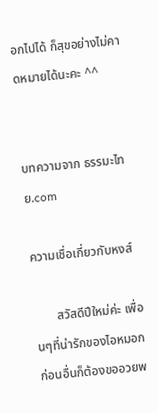อกไปได้ ก็สุขอย่างไม่คาดหมายได้นะคะ ^^


บทความจาก ธรรมะไทย.com

ความเชื่อเกี่ยวกับหงส์

       สวัสดีปีใหม่ค่ะ เพื่อนๆที่น่ารักของไอหมอก ก่อนอื่นก็ต้องขออวยพ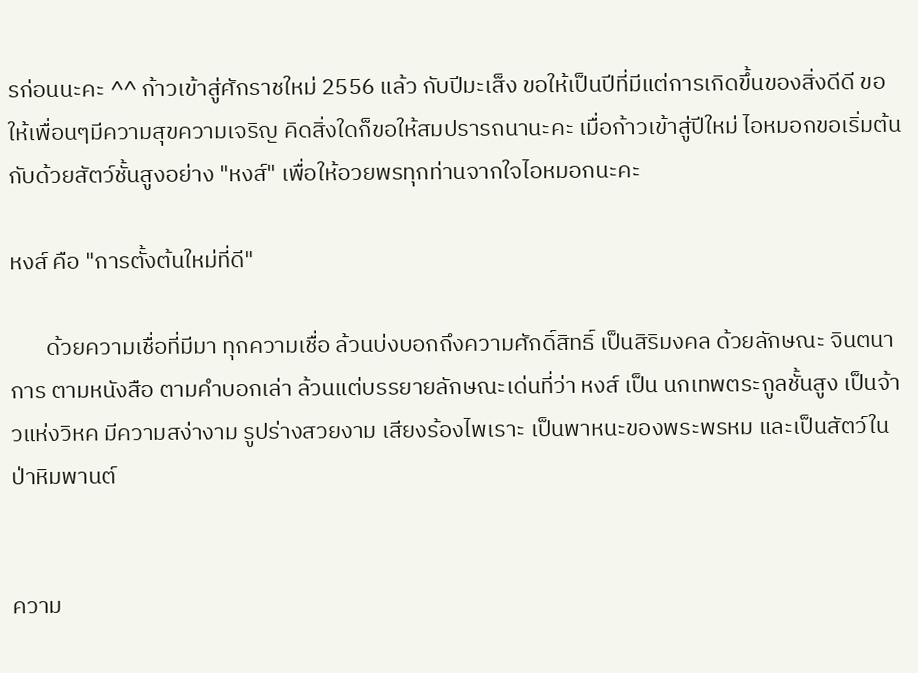รก่อนนะคะ ^^ ก้าวเข้าสู่ศักราชใหม่ 2556 แล้ว กับปีมะเส็ง ขอให้เป็นปีที่มีแต่การเกิดขึ้นของสิ่งดีดี ขอให้เพื่อนๆมีความสุขความเจริญ คิดสิ่งใดก็ขอให้สมปรารถนานะคะ เมื่อก้าวเข้าสู่ปีใหม่ ไอหมอกขอเริ่มต้นกับด้วยสัตว์ชั้นสูงอย่าง "หงส์" เพื่อให้อวยพรทุกท่านจากใจไอหมอกนะคะ

หงส์ คือ "การตั้งต้นใหม่ที่ดี"

       ด้วยความเชื่อที่มีมา ทุกความเชื่อ ล้วนบ่งบอกถึงความศักดิ์สิทธิ์ เป็นสิริมงคล ด้วยลักษณะ จินตนาการ ตามหนังสือ ตามคำบอกเล่า ล้วนแต่บรรยายลักษณะเด่นที่ว่า หงส์ เป็น นกเทพตระกูลชั้นสูง เป็นจ้าวแห่งวิหค มีความสง่างาม รูปร่างสวยงาม เสียงร้องไพเราะ เป็นพาหนะของพระพรหม และเป็นสัตว์ในป่าหิมพานต์


ความ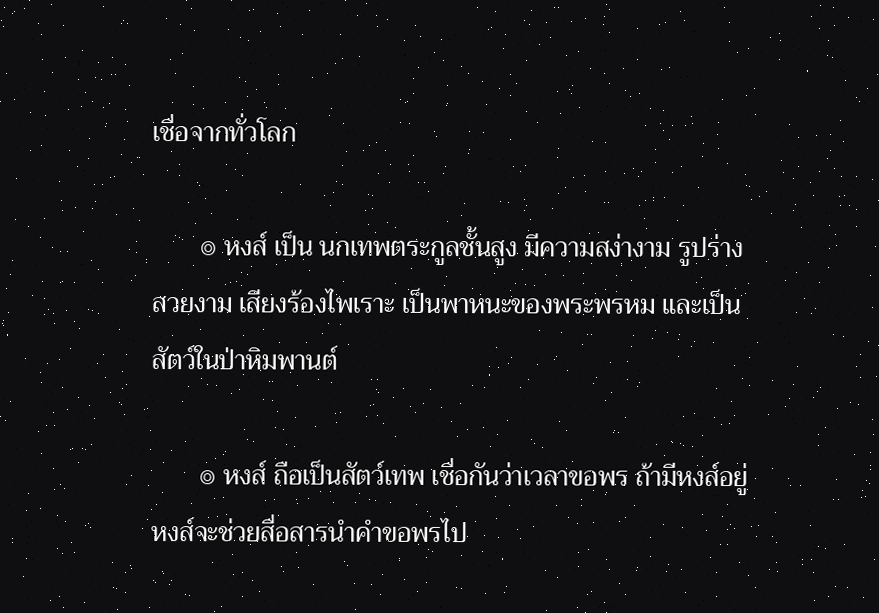เชื่อจากทั่วโลก

       ๏ หงส์ เป็น นกเทพตระกูลชั้นสูง มีความสง่างาม รูปร่างสวยงาม เสียงร้องไพเราะ เป็นพาหนะของพระพรหม และเป็นสัตว์ในป่าหิมพานต์

       ๏ หงส์ ถือเป็นสัตว์เทพ เชื่อกันว่าเวลาขอพร ถ้ามีหงส์อยู่ หงส์จะช่วยสื่อสารนำคำขอพรไป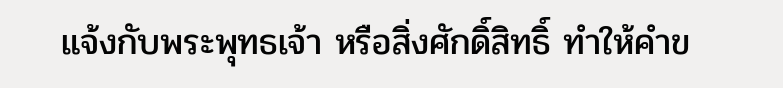แจ้งกับพระพุทธเจ้า หรือสิ่งศักดิ์สิทธิ์ ทำให้คำข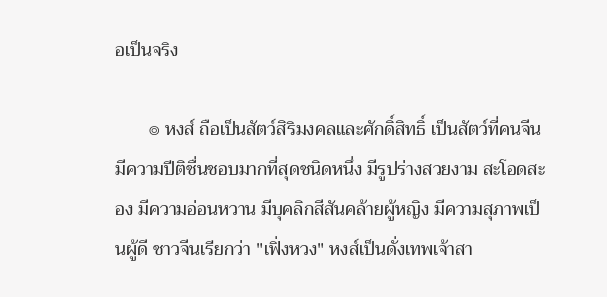อเป็นจริง

       ๏ หงส์ ถือเป็นสัตว์สิริมงคลและศักดิ์สิทธิ์ เป็นสัตว์ที่คนจีนมีความปีติชื่นชอบมากที่สุดชนิดหนึ่ง มีรูปร่างสวยงาม สะโอดสะอง มีความอ่อนหวาน มีบุคลิกสีสันคล้ายผู้หญิง มีความสุภาพเป็นผู้ดี ชาวจีนเรียกว่า "เฟิ่งหวง" หงส์เป็นดั่งเทพเจ้าสา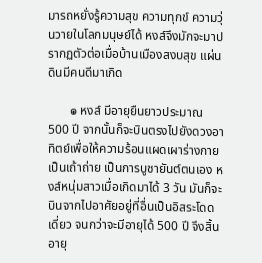มารถหยั่งรู้ความสุข ความทุกข์ ความวุ่นวายในโลกมนุษย์ได้ หงส์จึงมักจะมาปรากฏตัวต่อเมื่อบ้านเมืองสงบสุข แผ่นดินมีคนดีมาเกิด

       ๏ หงส์ มีอายุยืนยาวประมาณ 500 ปี จากนั้นก็จะบินตรงไปยังดวงอาทิตย์เพื่อให้ความร้อนแผดเผาร่างกายเป็นเถ้าถ่าย เป็นการบูชายันต์ตนเอง หงส์หนุ่มสาวเมื่อเกิดมาได้ 3 วัน มันก็จะบินจากไปอาศัยอยู่ที่อื่นเป็นอิสระโดดเดี่ยว จนกว่าจะมีอายุได้ 500 ปี จึงสิ้นอายุ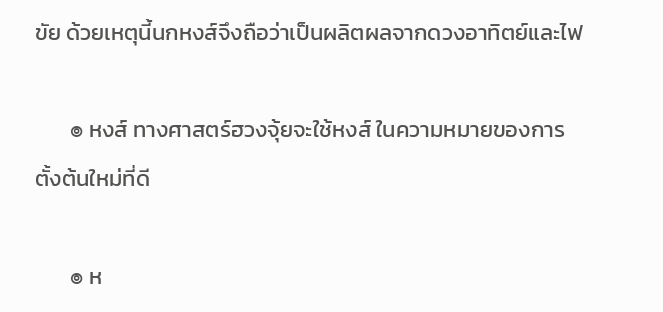ขัย ด้วยเหตุนี้นกหงส์จึงถือว่าเป็นผลิตผลจากดวงอาทิตย์และไฟ

       ๏ หงส์ ทางศาสตร์ฮวงจุ้ยจะใช้หงส์ ในความหมายของการตั้งต้นใหม่ที่ดี

       ๏ ห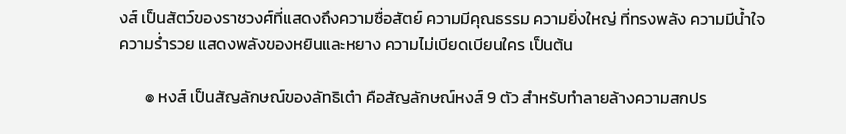งส์ เป็นสัตว์ของราชวงศ์ที่แสดงถึงความซื่อสัตย์ ความมีคุณธรรม ความยิ่งใหญ่ ที่ทรงพลัง ความมีน้ำใจ ความร่ำรวย แสดงพลังของหยินและหยาง ความไม่เบียดเบียนใคร เป็นต้น

       ๏ หงส์ เป็นสัญลักษณ์ของลัทธิเต๋า คือสัญลักษณ์หงส์ 9 ตัว สำหรับทำลายล้างความสกปร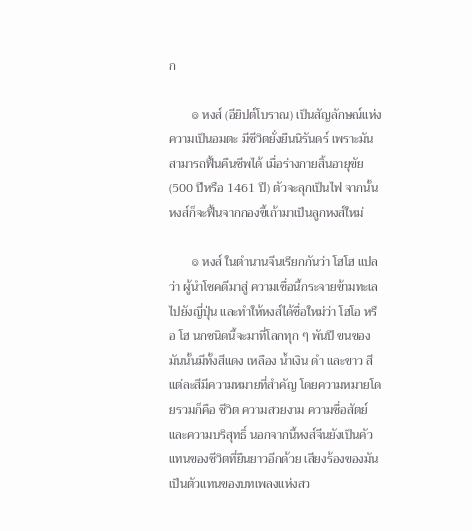ก

       ๏ หงส์ (อียิปต์โบราณ) เป็นสัญลักษณ์แห่งความเป็นอมตะ มีชีวิตยั่งยืนนิรันดร์ เพราะมันสามารถฟื้นคืนชีพได้ เมื่อร่างกายสิ้นอายุขัย (500 ปีหรือ 1461 ปี) ตัวจะลุกเป็นไฟ จากนั้นหงส์ก็จะฟื้นจากกองขี้เถ้ามาเป็นลูกหงส์ใหม่

       ๏ หงส์ ในตำนานจีนเรียกกันว่า โฮโฮ แปลว่า ผู้นำโชคดีมาสู่ ความเชื่อนี้กระจายข้ามทะเลไปยังญี่ปุ่น และทำให้หงส์ได้ชื่อใหม่ว่า โฮโอ หรือ โฮ นกชนิดนี้จะมาที่โลกทุก ๆ พันปี ขนของมันนั้นมีทั้งสีแดง เหลือง น้ำเงิน ดำ และขาว สีแต่ละสีมีความหมายที่สำคัญ โดยความหมายโดยรวมก็คือ ชีวิต ความสวยงาม ความซื่อสัตย์ และความบริสุทธิ์ นอกจากนี้หงส์จีนยังเป็นคัวแทนของชีวิตที่ยืนยาวอีกด้วย เสียงร้องของมันเป็นตัวแทนของบทเพลงแห่งสว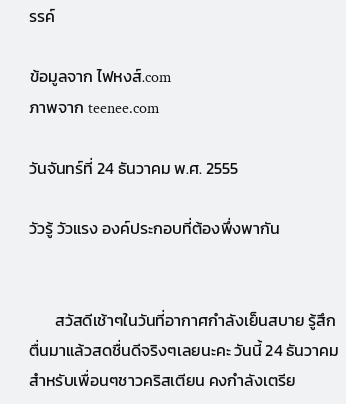รรค์

ข้อมูลจาก ไฟหงส์.com
ภาพจาก teenee.com

วันจันทร์ที่ 24 ธันวาคม พ.ศ. 2555

วัวรู้ วัวแรง องค์ประกอบที่ต้องพึ่งพากัน


       สวัสดีเช้าๆในวันที่อากาศกำลังเย็นสบาย รู้สึกตื่นมาแล้วสดชื่นดีจริงๆเลยนะคะ วันนี้ 24 ธันวาคม สำหรับเพื่อนๆชาวคริสเตียน คงกำลังเตรีย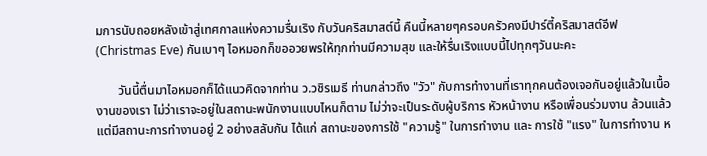มการนับถอยหลังเข้าสู่เทศกาลแห่งความรื่นเริง กับวันคริสมาสต์นี้ คืนนี้หลายๆครอบครัวคงมีปาร์ตี้คริสมาสต์อีฟ (Christmas Eve) กันเบาๆ ไอหมอกก็ขออวยพรให้ทุกท่านมีความสุข และให้รื่นเริงแบบนี้ไปทุกๆวันนะคะ

       วันนี้ตื่นมาไอหมอกก็ได้แนวคิดจากท่าน ว.วชิรเมธี ท่านกล่าวถึง "วัว" กับการทำงานที่เราทุกคนต้องเจอกันอยู่แล้วในเนื้องานของเรา ไม่ว่าเราจะอยู่ในสถานะพนักงานแบบไหนก็ตาม ไม่ว่าจะเป็นระดับผู้บริการ หัวหน้างาน หรือเพื่อนร่วมงาน ล้วนแล้วแต่มีสถานะการทำงานอยู่ 2 อย่างสลับกัน ได้แก่ สถานะของการใช้ "ความรู้" ในการทำงาน และ การใช้ "แรง" ในการทำงาน ห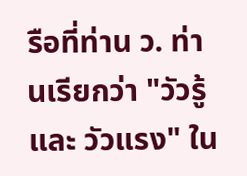รือที่ท่าน ว. ท่านเรียกว่า "วัวรู้ และ วัวแรง" ใน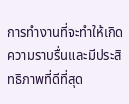การทำงานที่จะทำให้เกิดความราบรื่นและมีประสิทธิภาพที่ดีที่สุด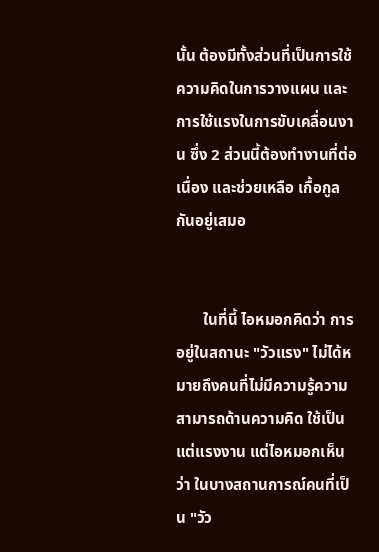นั้น ต้องมีทั้งส่วนที่เป็นการใช้ความคิดในการวางแผน และการใช้แรงในการขับเคลื่อนงาน ซึ่ง 2 ส่วนนี้ต้องทำงานที่ต่อเนื่อง และช่วยเหลือ เกื้อกูลกันอยู่เสมอ


       ในที่นี้ ไอหมอกคิดว่า การอยู่ในสถานะ "วัวแรง" ไม่ได้หมายถึงคนที่ไม่มีความรู้ความสามารถด้านความคิด ใช้เป็นแต่แรงงาน แต่ไอหมอกเห็นว่า ในบางสถานการณ์คนที่เป็น "วัว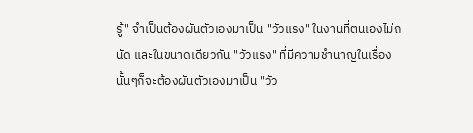รู้" จำเป็นต้องผันตัวเองมาเป็น "วัวแรง" ในงานที่ตนเองไม่ถนัด และในขนาดเดียวกัน "วัวแรง" ที่มีความชำนาญในเรื่องนั้นๆก็จะต้องผันตัวเองมาเป็น "วัว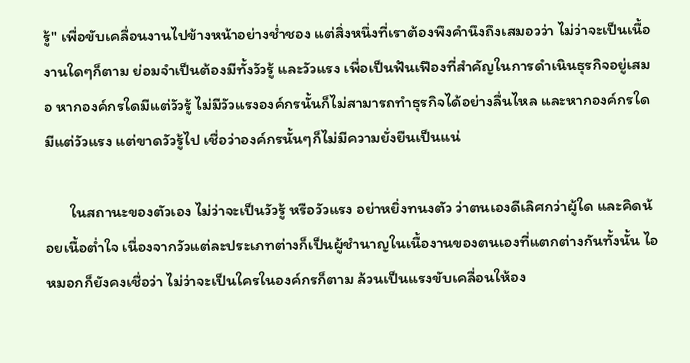รู้" เพื่อขับเคลื่อนงานไปข้างหน้าอย่างช่ำชอง แต่สิ่งหนึ่งที่เราต้องพึงคำนึงถึงเสมอวว่า ไม่ว่าจะเป็นเนื้องานใดๆก็ตาม ย่อมจำเป็นต้องมีทั้งวัวรู้ และวัวแรง เพื่อเป็นฟันเฟืองที่สำคัญในการดำเนินธุรกิจอยู่เสมอ หากองค์กรใดมีแต่วัวรู้ ไม่มีวัวแรงองค์กรนั้นก็ไม่สามารถทำธุรกิจได้อย่างลื่นไหล และหากองค์กรใดมีแต่วัวแรง แต่ขาดวัวรู้ไป เชื่อว่าองค์กรนั้นๆก็ไม่มีความยั่งยืนเป็นแน่

       ในสถานะของตัวเอง ไม่ว่าจะเป็นวัวรู้ หรือวัวแรง อย่าหยิ่งทนงตัว ว่าตนเองดีเลิศกว่าผู้ใด และคิดน้อยเนื้อต่ำใจ เนื่องจากวัวแต่ละประเภทต่างก็เป็นผู้ชำนาญในเนื้องานของตนเองที่แตกต่างกันทั้งนั้น ไอหมอกก็ยังคงเชื่อว่า ไม่ว่าจะเป็นใครในองค์กรก็ตาม ล้วนเป็นแรงขับเคลื่อนให้อง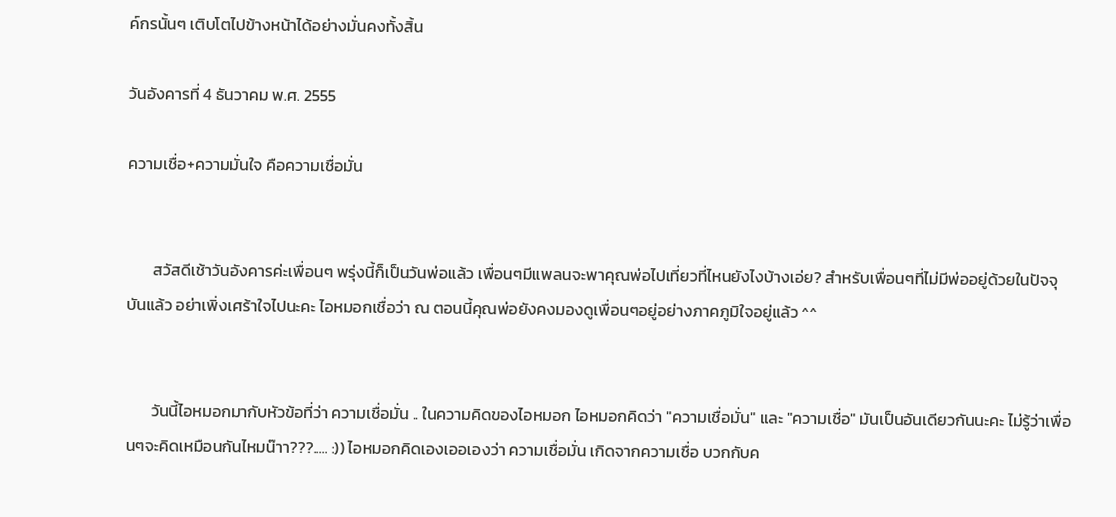ค์กรนั้นๆ เติบโตไปข้างหน้าได้อย่างมั่นคงทั้งสิ้น

วันอังคารที่ 4 ธันวาคม พ.ศ. 2555

ความเชื่อ+ความมั่นใจ คือความเชื่อมั่น


       สวัสดีเช้าวันอังคารค่ะเพื่อนๆ พรุ่งนี้ก็เป็นวันพ่อแล้ว เพื่อนๆมีแพลนจะพาคุณพ่อไปเที่ยวที่ไหนยังไงบ้างเอ่ย? สำหรับเพื่อนๆที่ไม่มีพ่ออยู่ด้วยในปัจจุบันแล้ว อย่าเพิ่งเศร้าใจไปนะคะ ไอหมอกเชื่อว่า ณ ตอนนี้คุณพ่อยังคงมองดูเพื่อนๆอยู่อย่างภาคภูมิใจอยู่แล้ว ^^


       วันนี้ไอหมอกมากับหัวข้อที่ว่า ความเชื่อมั่น .. ในความคิดของไอหมอก ไอหมอกคิดว่า "ความเชื่อมั่น" และ "ความเชื่อ" มันเป็นอันเดียวกันนะคะ ไม่รู้ว่าเพื่อนๆจะคิดเหมือนกันไหมน๊าา???..... :)) ไอหมอกคิดเองเออเองว่า ความเชื่อมั่น เกิดจากความเชื่อ บวกกับค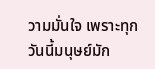วามมั่นใจ เพราะทุกวันนี้มนุษย์มัก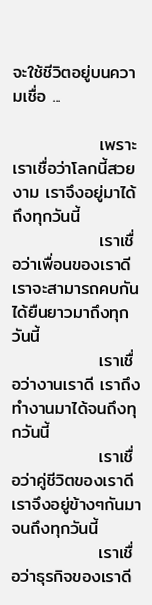จะใช้ชีวิตอยู่บนความเชื่อ ...

              เพราะเราเชื่อว่าโลกนี้สวยงาม เราจึงอยู่มาได้ถึงทุกวันนี้
              เราเชื่อว่าเพื่อนของเราดี เราจะสามารถคบกันได้ยืนยาวมาถึงทุกวันนี้
              เราเชื่อว่างานเราดี เราถึงทำงานมาได้จนถึงทุกวันนี้
              เราเชื่อว่าคู่ชีวิตของเราดี เราจึงอยู่ข้างๆกันมาจนถึงทุกวันนี้
              เราเชื่อว่าธุรกิจของเราดี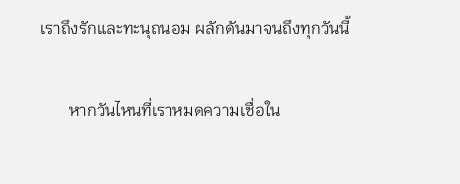เราถึงรักและทะนุถนอม ผลักดันมาจนถึงทุกวันนี้

       หากวันไหนที่เราหมดความเชื่อใน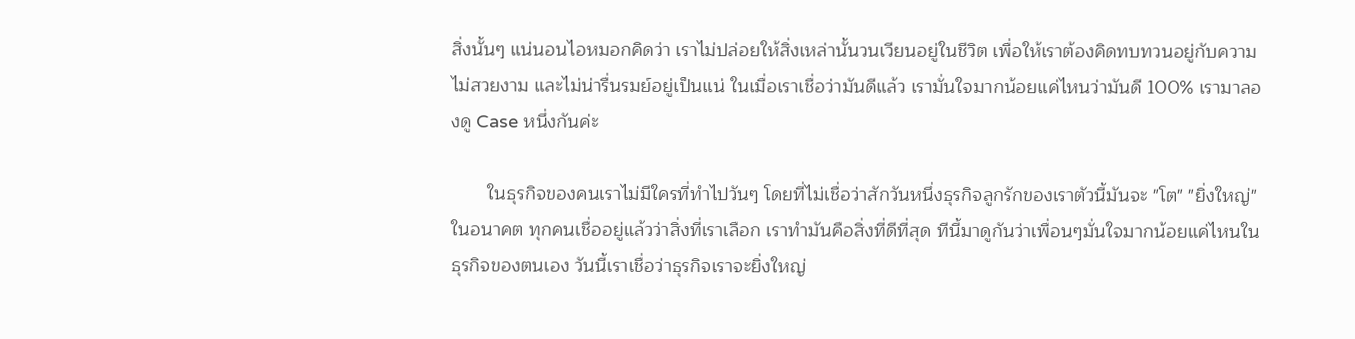สิ่งนั้นๆ แน่นอนไอหมอกคิดว่า เราไม่ปล่อยให้สิ่งเหล่านั้นวนเวียนอยู่ในชีวิต เพื่อให้เราต้องคิดทบทวนอยู่กับความไม่สวยงาม และไม่น่ารื่นรมย์อยู่เป็นแน่ ในเมื่อเราเชื่อว่ามันดีแล้ว เรามั่นใจมากน้อยแค่ไหนว่ามันดี 100% เรามาลองดู Case หนึ่งกันค่ะ

       ในธุรกิจของคนเราไม่มีใครที่ทำไปวันๆ โดยที่ไม่เชื่อว่าสักวันหนึ่งธุรกิจลูกรักของเราตัวนี้มันจะ "โต" "ยิ่งใหญ่" ในอนาคต ทุกคนเชื่ออยู่แล้วว่าสิ่งที่เราเลือก เราทำมันคือสิ่งที่ดีที่สุด ทีนี้มาดูกันว่าเพื่อนๆมั่นใจมากน้อยแค่ไหนในธุรกิจของตนเอง วันนี้เราเชื่อว่าธุรกิจเราจะยิ่งใหญ่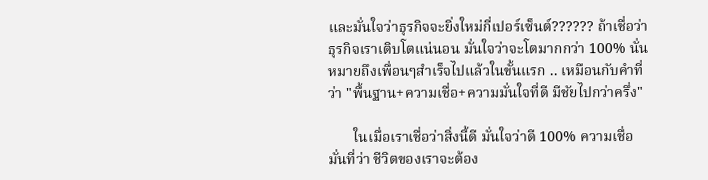และมั่นใจว่าธุรกิจจะยิ่งใหม่กี่เปอร์เซ็นต์?????? ถ้าเชื่อว่าธุรกิจเราเติบโตแน่นอน มั่นใจว่าจะโตมากกว่า 100% นั่นหมายถึงเพื่อนๆสำเร็จไปแล้วในขั้นแรก .. เหมือนกับคำที่ว่า "พื้นฐาน+ความเชื่อ+ความมั่นใจที่ดี มีชัยไปกว่าครึ่ง"

       ในเมื่อเราเชื่อว่าสิ่งนี้ดี มั่นใจว่าดี 100% ความเชื่อมั่นที่ว่า ชีวิตของเราจะต้อง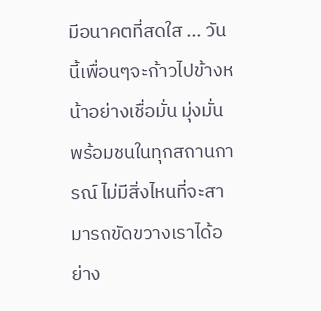มีอนาคตที่สดใส ... วันนี้เพื่อนๆจะก้าวไปข้างหน้าอย่างเชื่อมั่น มุ่งมั่น พร้อมชนในทุกสถานการณ์ ไม่มีสิ่งไหนที่จะสามารถขัดขวางเราได้อย่าง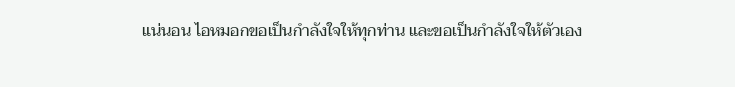แน่นอน ไอหมอกขอเป็นกำลังใจให้ทุกท่าน และขอเป็นกำลังใจให้ตัวเอง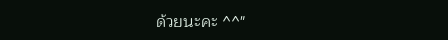ด้วยนะคะ ^^"